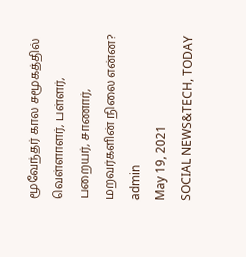மூவேந்தர் கால சமூகத்தில் வெள்ளாளர், பள்ளர், பறையர், சாணார், மறவர்களின் நிலை என்ன?
admin
May 19, 2021
SOCIAL NEWS&TECH, TODAY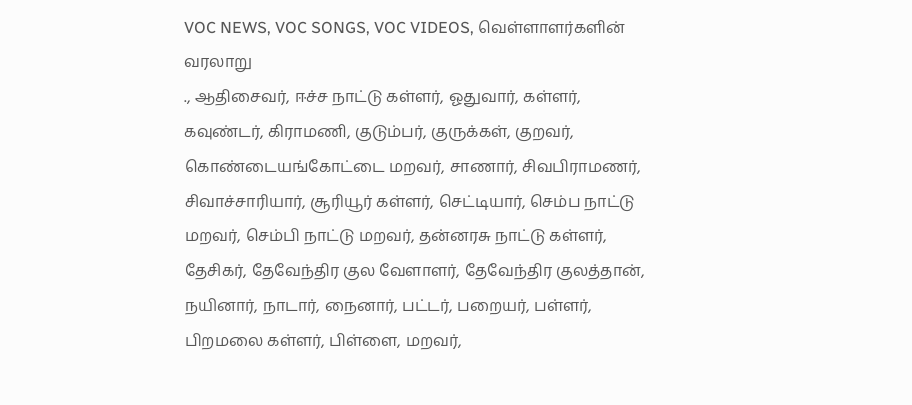VOC NEWS, VOC SONGS, VOC VIDEOS, வெள்ளாளர்களின் வரலாறு
., ஆதிசைவர், ஈச்ச நாட்டு கள்ளர், ஓதுவார், கள்ளர், கவுண்டர், கிராமணி, குடும்பர், குருக்கள், குறவர், கொண்டையங்கோட்டை மறவர், சாணார், சிவபிராமணர், சிவாச்சாரியார், சூரியூர் கள்ளர், செட்டியார், செம்ப நாட்டு மறவர், செம்பி நாட்டு மறவர், தன்னரசு நாட்டு கள்ளர், தேசிகர், தேவேந்திர குல வேளாளர், தேவேந்திர குலத்தான், நயினார், நாடார், நைனார், பட்டர், பறையர், பள்ளர், பிறமலை கள்ளர், பிள்ளை, மறவர்,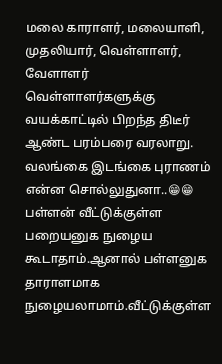மலை காராளர், மலையாளி, முதலியார், வெள்ளாளர், வேளாளர்
வெள்ளாளர்களுக்கு வயக்காட்டில் பிறந்த திடீர் ஆண்ட பரம்பரை வரலாறு.
வலங்கை இடங்கை புராணம் என்ன சொல்லுதுனா..😁😁
பள்ளன் வீட்டுக்குள்ள பறையனுக நுழைய கூடாதாம்.ஆனால் பள்ளனுக தாராளமாக நுழையலாமாம்.வீட்டுக்குள்ள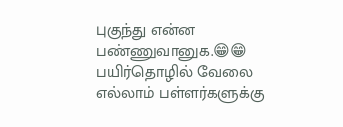புகுந்து என்ன பண்ணுவானுக.😁😁
பயிர்தொழில் வேலை எல்லாம் பள்ளர்களுக்கு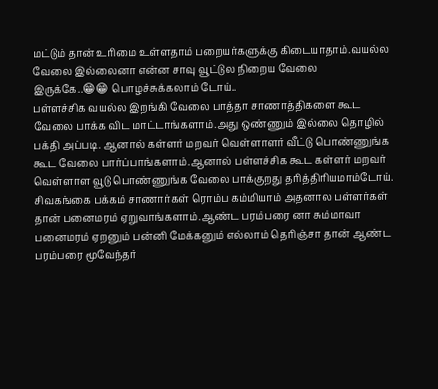மட்டும் தான் உரிமை உள்ளதாம் பறையர்களுக்கு கிடையாதாம்.வயல்ல வேலை இல்லைனா என்ன சாவு வூட்டுல நிறைய வேலை இருக்கே..😁😁 பொழச்சுக்கலாம் டோய்..
பள்ளச்சிக வயல்ல இறங்கி வேலை பாத்தா சாணாத்திகளை கூட வேலை பாக்க விட மாட்டாங்களாம்.அது ஒண்ணும் இல்லை தொழில் பக்தி அப்படி. ஆனால் கள்ளர் மறவர் வெள்ளாளர் வீட்டு பொண்ணுங்க கூட வேலை பார்ப்பாங்களாம்.ஆனால் பள்ளச்சிக கூட கள்ளர் மறவர் வெள்ளாள வூடு பொண்ணுங்க வேலை பாக்குறது தரித்திரியமாம்டோய்.
சிவகங்கை பக்கம் சாணார்கள் ரொம்ப கம்மியாம் அதனால பள்ளர்கள் தான் பனைமரம் ஏறுவாங்களாம்.ஆண்ட பரம்பரை னா சும்மாவா பனைமரம் ஏறனும் பன்னி மேக்கனும் எல்லாம் தெரிஞ்சா தான் ஆண்ட பரம்பரை மூவேந்தர்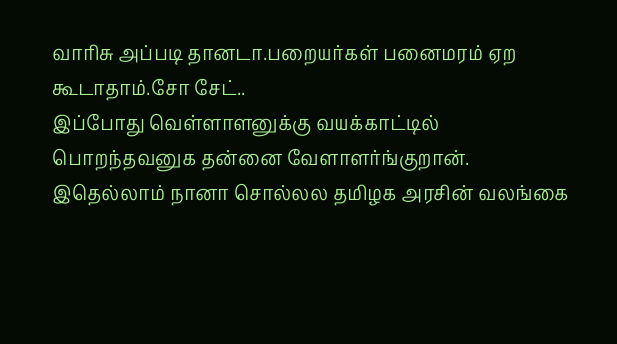வாரிசு அப்படி தானடா.பறையர்கள் பனைமரம் ஏற கூடாதாம்.சோ சேட்..
இப்போது வெள்ளாளனுக்கு வயக்காட்டில் பொறந்தவனுக தன்னை வேளாளர்ங்குறான்.
இதெல்லாம் நானா சொல்லல தமிழக அரசின் வலங்கை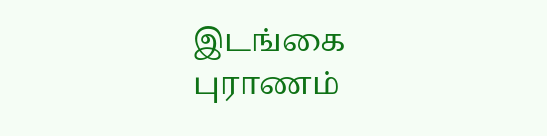இடங்கை புராணம்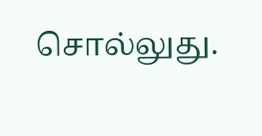சொல்லுது.